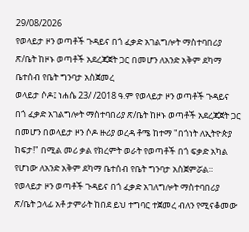29/08/2026
የወላይታ ዞን ወጣቶች ጉዳይና በጎ ፈቃድ አገልግሎት ማስተባበሪያ ጽ/ቤት ከዞኑ ወጣቶች አደረጃጀት ጋር በመሆን ለአንድ አቅም ደካማ ቤተሰብ የቤት ግንባታ አስጀመረ
ወላይታ ሶዶ፤ ነሐሴ 23/ /2018 ዓ.ም የወላይታ ዞን ወጣቶች ጉዳይና በጎ ፈቃድ አገልግሎት ማስተባበሪያ ጽ/ቤት ከዞኑ ወጣቶች አደረጃጀት ጋር በመሆን በወላይታ ዞን ሶዶ ዙሪያ ወረዳ ቶሜ ከተማ "በጎነት ለኢትዮጵያ ከፍታ!" በሚል መሪ ቃል የክረምት ወራት የወጣቶች በጎ ፍቃድ አካል የሆነው ለአንድ አቅም ደካማ ቤተሰብ የቤት ግንባታ አስጀምሯል።
የወላይታ ዞን ወጣቶች ጉዳይና በጎ ፈቃድ አገለግሎት ማስተባበሪያ ጽ/ቤት ኃላፊ አቶ ታምራት ከበደ ይህ ተግባር ተጀመረ ብለን የሚናቆመው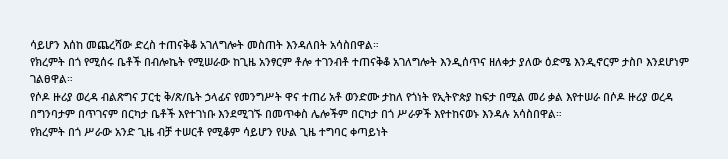ሳይሆን እሰከ መጨረሻው ድረስ ተጠናቅቆ አገለግሎት መስጠት እንዳለበት አሳስበዋል።
የክረምት በጎ የሚሰሩ ቤቶች በብሎኬት የሚሠራው ከጊዜ አንፃርም ቶሎ ተገንብቶ ተጠናቅቆ አገለግሎት እንዲሰጥና ዘለቀታ ያለው ዕድሜ እንዲኖርም ታስቦ እንደሆነም ገልፀዋል።
የሶዶ ዙሪያ ወረዳ ብልጽግና ፓርቲ ቅ/ጽ/ቤት ኃላፊና የመንግሥት ዋና ተጠሪ አቶ ወንድሙ ታከለ የጎነት የኢትዮጵያ ከፍታ በሚል መሪ ቃል እየተሠራ በሶዶ ዙሪያ ወረዳ በግንባታም በጥገናም በርካታ ቤቶች እየተገነቡ እንደሚገኙ በመጥቀስ ሌሎችም በርካታ በጎ ሥራዎች እየተከናወኑ እንዳሉ አሳስበዋል።
የክረምት በጎ ሥራው አንድ ጊዜ ብቻ ተሠርቶ የሚቆም ሳይሆን የሁል ጊዜ ተግባር ቀጣይነት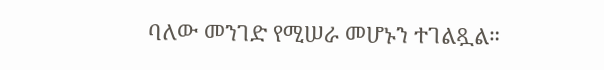ባለው መንገድ የሚሠራ መሆኑን ተገልጿል።